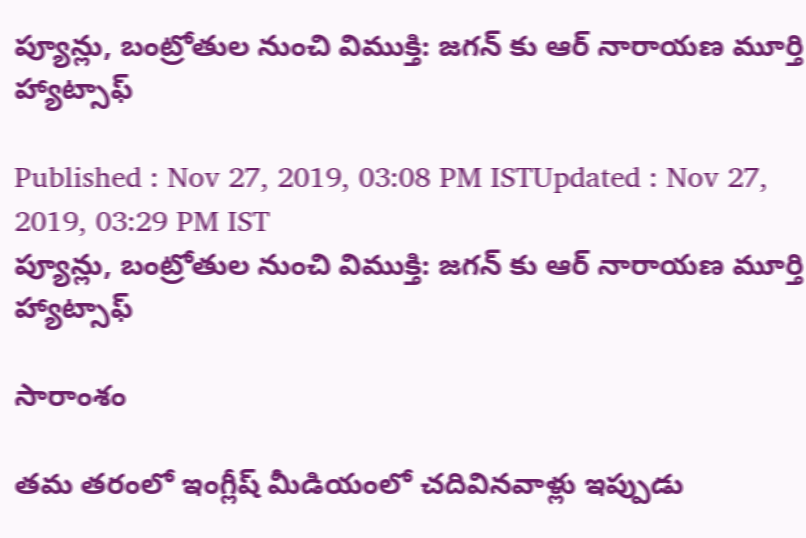ప్యూన్లు, బంట్రోతుల నుంచి విముక్తి: జగన్ కు ఆర్ నారాయణ మూర్తి హ్యాట్సాఫ్

Published : Nov 27, 2019, 03:08 PM ISTUpdated : Nov 27, 2019, 03:29 PM IST
ప్యూన్లు, బంట్రోతుల నుంచి విముక్తి: జగన్ కు ఆర్ నారాయణ మూర్తి హ్యాట్సాఫ్

సారాంశం

తమ తరంలో ఇంగ్లీష్‌ మీడియంలో చదివినవాళ్లు ఇప్పుడు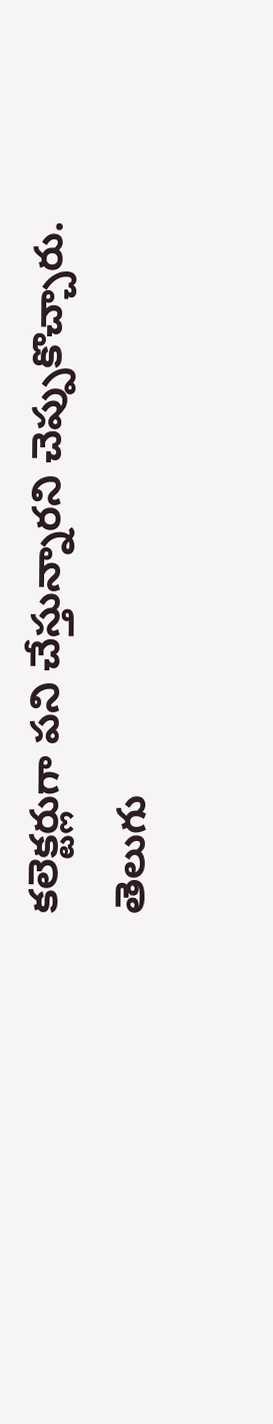కలెక్టర్లుగా పని చేస్తున్నారని చెప్పుకొచ్చారు. తెలుగు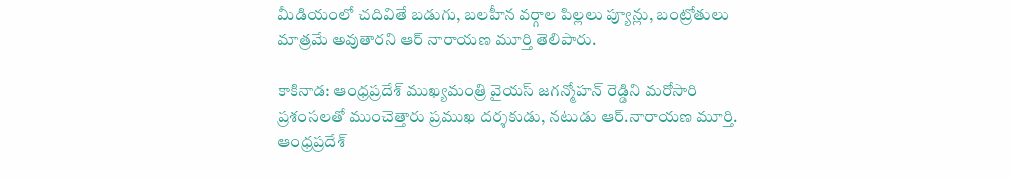మీడియంలో చదివితే బడుగు, బలహీన వర్గాల పిల్లలు ప్యూన్లు, బంట్రోతులు మాత్రమే అవుతారని ఆర్ నారాయణ మూర్తి తెలిపారు.

కాకినాడ: ఆంధ్రప్రదేశ్ ముఖ్యమంత్రి వైయస్ జగన్మోహన్ రెడ్డిని మరోసారి ప్రశంసలతో ముంచెత్తారు ప్రముఖ దర్శకుడు, నటుడు ఆర్.నారాయణ మూర్తి. ఆంధ్రప్రదేశ్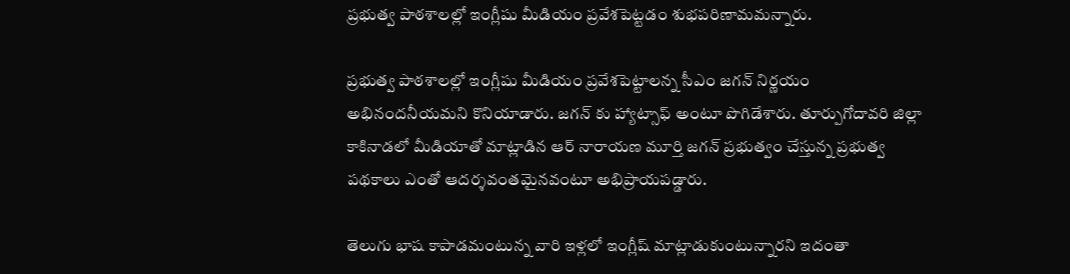ప్రభుత్వ పాఠశాలల్లో ఇంగ్లీషు మీడియం ప్రవేశపెట్టడం శుభపరిణామమన్నారు.

ప్రభుత్వ పాఠశాలల్లో ఇంగ్లీషు మీడియం ప్రవేశపెట్టాలన్న సీఎం జగన్ నిర్ణయం అభినందనీయమని కొనియాడారు. జగన్ కు హ్యాట్సాఫ్ అంటూ పొగిడేశారు. తూర్పుగోదావరి జిల్లా కాకినాడలో మీడియాతో మాట్లాడిన ఆర్ నారాయణ మూర్తి జగన్ ప్రభుత్వం చేస్తున్న ప్రభుత్వ పథకాలు ఎంతో ఆదర్శవంతమైనవంటూ అభిప్రాయపడ్డారు.

తెలుగు భాష కాపాడమంటున్న వారి ఇళ్లలో ఇంగ్లీష్‌ మాట్లాడుకుంటున్నారని ఇదంతా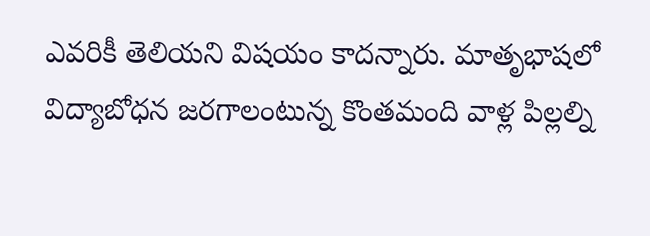ఎవరికీ తెలియని విషయం కాదన్నారు. మాతృభాషలో విద్యాబోధన జరగాలంటున్న కొంతమంది వాళ్ల పిల్లల్ని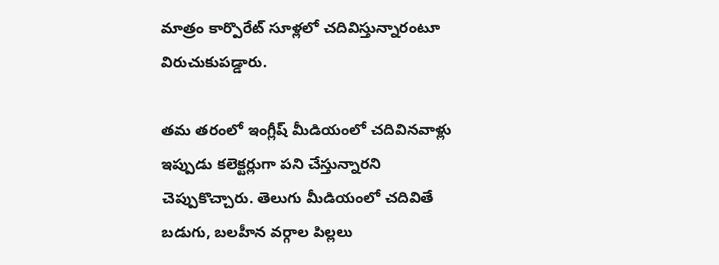మాత్రం కార‍్పొరేట్‌ సూళ్లలో చదివిస్తున్నారంటూ విరుచుకుపడ్డారు.

తమ తరంలో ఇంగ్లీష్‌ మీడియంలో చదివినవాళ్లు ఇప్పుడు కలెక్టర్లుగా పని చేస్తున్నారని చెప్పుకొచ్చారు. తెలుగు మీడియంలో చదివితే బడుగు, బలహీన వర్గాల పిల్లలు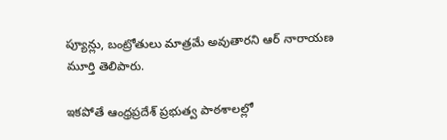ప్యూన్లు, బంట్రోతులు మాత్రమే అవుతారని ఆర్ నారాయణ మూర్తి తెలిపారు.

ఇకపోతే ఆంధ్రప్రదేశ్ ప్రభుత్వ పాఠశాలల్లో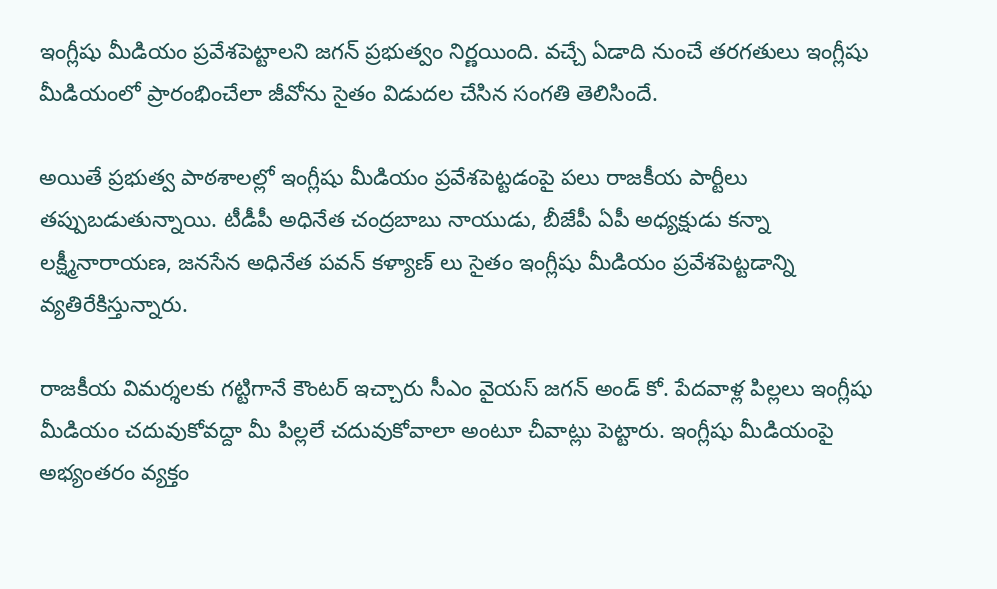ఇంగ్లీషు మీడియం ప్రవేశపెట్టాలని జగన్ ప్రభుత్వం నిర్ణయింది. వచ్చే ఏడాది నుంచే తరగతులు ఇంగ్లీషు మీడియంలో ప్రారంభించేలా జీవోను సైతం విడుదల చేసిన సంగతి తెలిసిందే.

అయితే ప్రభుత్వ పాఠశాలల్లో ఇంగ్లీషు మీడియం ప్రవేశపెట్టడంపై పలు రాజకీయ పార్టీలు తప్పుబడుతున్నాయి. టీడీపీ అధినేత చంద్రబాబు నాయుడు, బీజేపీ ఏపీ అధ్యక్షుడు కన్నా లక్ష్మీనారాయణ, జనసేన అధినేత పవన్ కళ్యాణ్ లు సైతం ఇంగ్లీషు మీడియం ప్రవేశపెట్టడాన్ని వ్యతిరేకిస్తున్నారు.

రాజకీయ విమర్శలకు గట్టిగానే కౌంటర్ ఇచ్చారు సీఎం వైయస్ జగన్ అండ్ కో. పేదవాళ్ల పిల్లలు ఇంగ్లీషు మీడియం చదువుకోవద్దా మీ పిల్లలే చదువుకోవాలా అంటూ చీవాట్లు పెట్టారు. ఇంగ్లీషు మీడియంపై అభ్యంతరం వ్యక్తం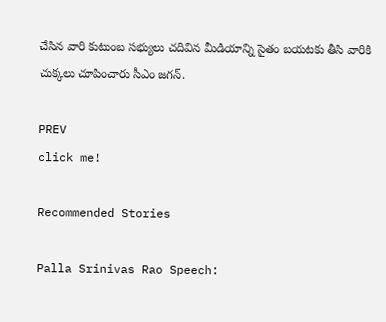చేసిన వారి కుటుంబ సభ్యులు చదివిన మీడియాన్ని సైతం బయటకు తీసి వారికి చుక్కలు చూపించారు సీఎం జగన్.

PREV
click me!

Recommended Stories

Palla Srinivas Rao Speech: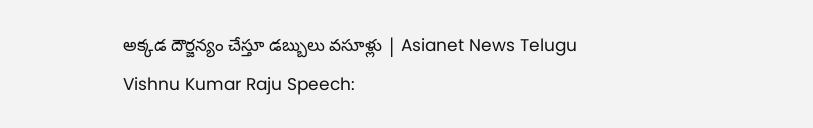అక్కడ దౌర్జన్యం చేస్తూ డబ్బులు వసూళ్లు | Asianet News Telugu
Vishnu Kumar Raju Speech: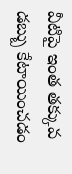వీటిపై ఇంత తక్కువ డబ్బు కేటాయించడం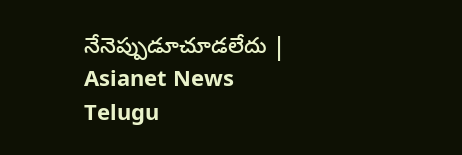నేనెప్పుడూచూడలేదు | Asianet News Telugu